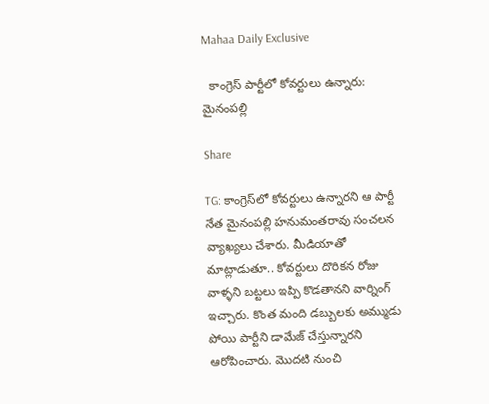Mahaa Daily Exclusive

  కాంగ్రెస్ పార్టీలో కోవర్టులు ఉన్నారు: మైనంపల్లి

Share

TG: కాంగ్రెస్‌లో కోవర్టులు ఉన్నారని ఆ పార్టీ నేత మైనంపల్లి హనుమంతరావు సంచలన వ్యాఖ్యలు చేశారు. మీడియాతో మాట్లాడుతూ.. కోవర్టులు దొరికన రోజు వాళ్ళని బట్టలు ఇప్పి కొడతానని వార్నింగ్ ఇచ్చారు. కొంత మంది డబ్బులకు అమ్ముడు పోయి పార్టీని డామేజ్ చేస్తున్నారని ఆరోపించారు. మొదటి నుంచి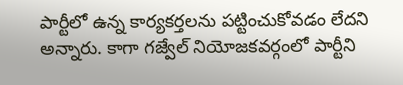పార్టీలో ఉన్న కార్యకర్తలను పట్టించుకోవడం లేదని అన్నారు. కాగా గజ్వేల్ నియోజకవర్గంలో పార్టీని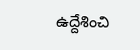ఉద్దేశించి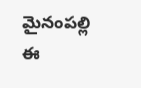మైనంపల్లి ఈ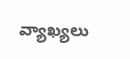వ్యాఖ్యలు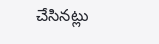చేసినట్లు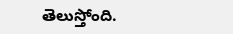తెలుస్తోంది.